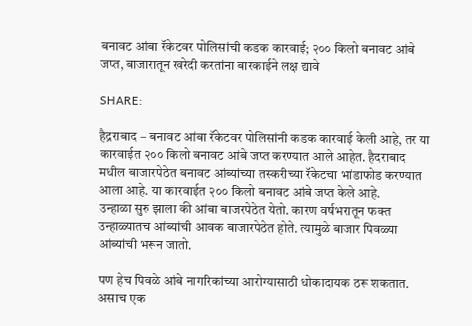बनावट आंबा रॅकेटवर पोलिसांची कडक कारवाई; २०० किलो बनावट आंबे जप्त, बाजारातून खरेदी करतांना बारकाईने लक्ष द्यावे

SHARE:

हैद्रराबाद – बनावट आंबा रॅकेटवर पोलिसांनी कडक कारवाई केली आहे, तर या कारवाईत २०० किलो बनावट आंबे जप्त करण्यात आले आहेत. हैदराबाद मधील बाजारपेठेत बनावट आंब्यांच्या तस्करीच्या रॅकेटचा भांडाफोड करण्यात आला आहे. या कारवाईत २०० किलो बनावट आंबे जप्त केले आहे.
उन्हाळा सुरु झाला की आंबा बाजरपेठेत येतो. कारण वर्षभरातून फक्त उन्हाळ्यातच आंब्यांची आवक बाजारपेठेत होते. त्यामुळे बाजार पिवळ्या आंब्यांची भरून जातो.

पण हेच पिवळे आंबे नागरिकांच्या आरोग्यासाठी धोकादायक ठरू शकतात. असाच एक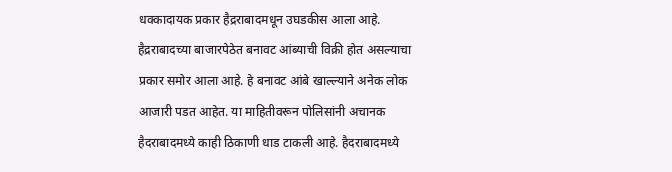धक्कादायक प्रकार हैद्रराबादमधून उघडकीस आला आहे. हैद्रराबादच्या बाजारपेठेत बनावट आंब्याची विक्री होत असल्याचा प्रकार समोर आला आहे. हे बनावट आंबे खाल्ल्याने अनेक लोक आजारी पडत आहेत. या माहितीवरून पोलिसांनी अचानक हैदराबादमध्ये काही ठिकाणी धाड टाकली आहे. हैदराबादमध्ये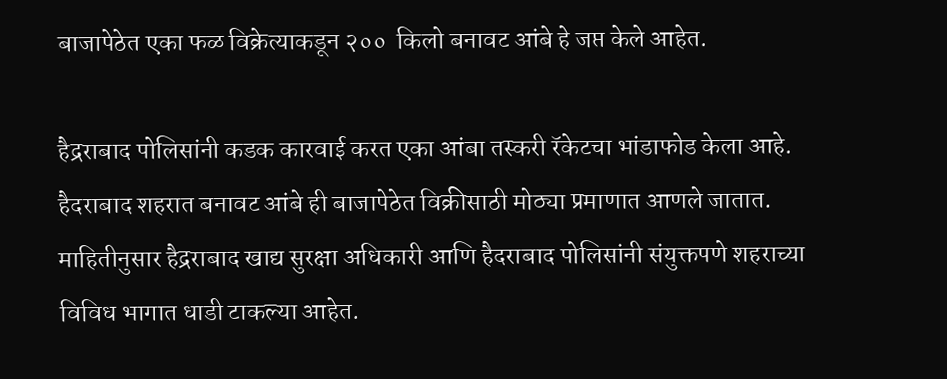बाजापेठेत एका फळ विक्रेत्याकडून २००  किलो बनावट आंबे हे जप्त केले आहेत.

हैद्रराबाद पोलिसांनी कडक कारवाई करत एका आंबा तस्करी रॅकेटचा भांडाफोड केला आहे. हैदराबाद शहरात बनावट आंबे ही बाजापेठेत विक्रीसाठी मोठ्या प्रमाणात आणले जातात. माहितीनुसार हैद्रराबाद खाद्य सुरक्षा अधिकारी आणि हैदराबाद पोलिसांनी संयुक्तपणे शहराच्या विविध भागात धाडी टाकल्या आहेत.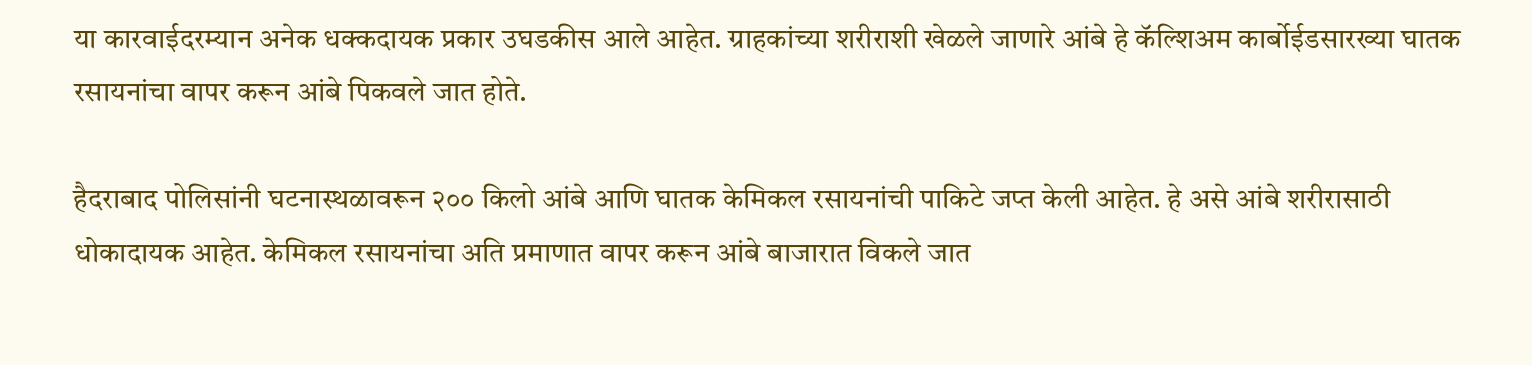या कारवाईदरम्यान अनेक धक्कदायक प्रकार उघडकीस आले आहेत. ग्राहकांच्या शरीराशी खेळले जाणारे आंबे हे कॅल्शिअम कार्बोईडसारख्या घातक रसायनांचा वापर करून आंबे पिकवले जात होते.

हैदराबाद पोलिसांनी घटनास्थळावरून २०० किलो आंबे आणि घातक केमिकल रसायनांची पाकिटे जप्त केली आहेत. हे असे आंबे शरीरासाठी धोकादायक आहेत. केमिकल रसायनांचा अति प्रमाणात वापर करून आंबे बाजारात विकले जात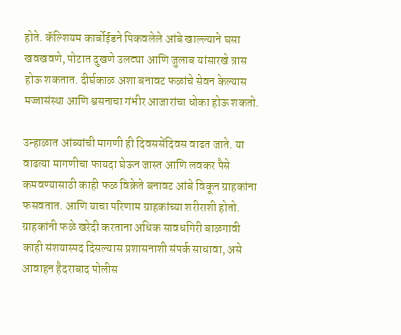होते. कॅल्शियम कार्बोईडने पिकवलेले आंबे खाल्ल्याने घसा खवखवणे, पोटात दुखणे उलट्या आणि जुलाब यांसारखे त्रास होऊ शकतात. दीर्घकाळ अशा बनावट फळांचे सेवन केल्यास मज्जासंस्था आणि श्वसनाचा गंभीर आजारांचा धोका होऊ शकतो.

उन्हाळात आंब्यांची मागणी ही दिवससेंदिवस वाढत जाते. या वाढत्या मागणीचा फायदा घेऊन जास्त आणि लवकर पैसे कमवण्यासाठी काही फळ विक्रेते बनावट आंबे विकून ग्राहकांना फसवतात. आणि याचा परिणाम ग्राहकांच्या शरीराशी होतो. ग्राहकांनी फळे खरेदी करताना अधिक सावधगिरी बाळगावी काही संशयास्पद दिसल्यास प्रशासनाशी संपर्क साधावा, असे आवाहन हैदराबाद पोलीस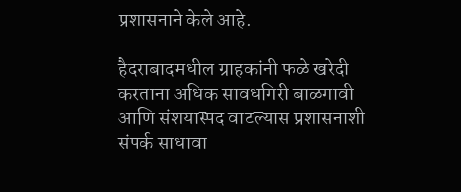प्रशासनाने केले आहे.

हैदराबादमधील ग्राहकांनी फळे खरेदी करताना अधिक सावधगिरी बाळगावी आणि संशयास्पद वाटल्यास प्रशासनाशी संपर्क साधावा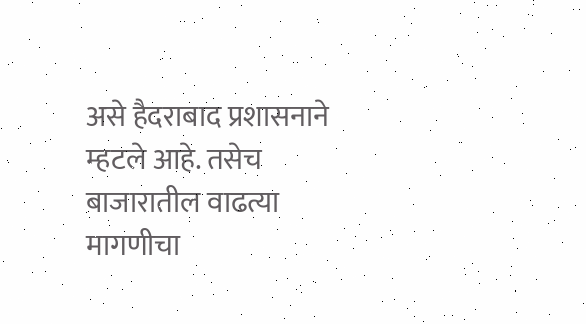असे हैदराबाद प्रशासनाने म्हटले आहे. तसेच बाजारातील वाढत्या मागणीचा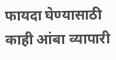फायदा घेण्यासाठी काही आंबा व्यापारी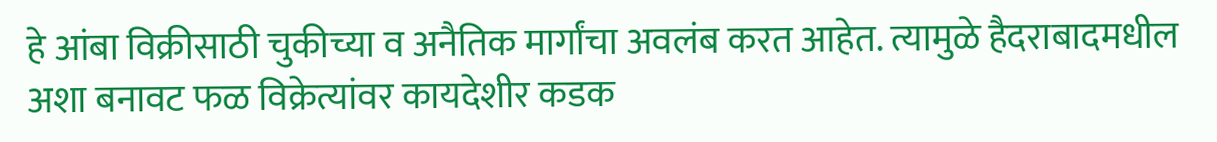हे आंबा विक्रीसाठी चुकीच्या व अनैतिक मार्गांचा अवलंब करत आहेत. त्यामुळे हैदराबादमधील अशा बनावट फळ विक्रेत्यांवर कायदेशीर कडक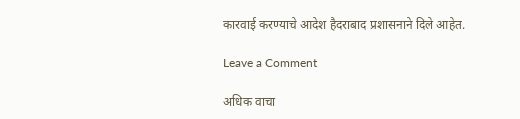कारवाई करण्याचे आदेश हैदराबाद प्रशासनाने दिले आहेत.

Leave a Comment

अधिक वाचा